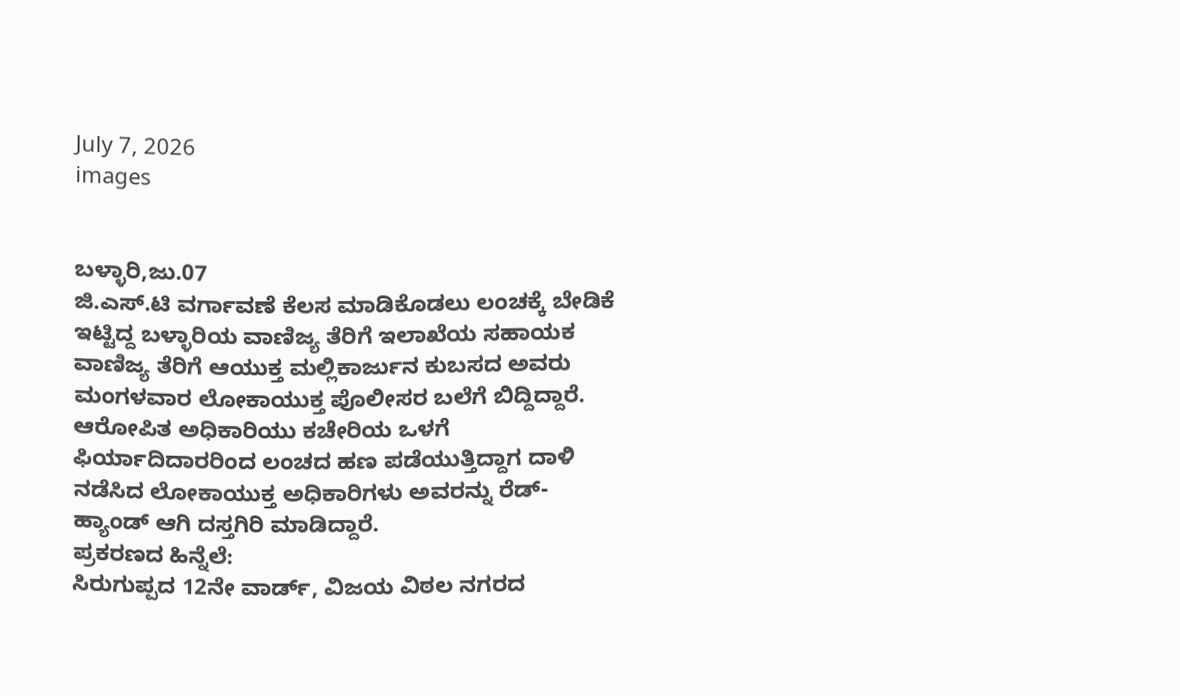July 7, 2026
images


ಬಳ್ಳಾರಿ,ಜು.07
ಜಿ.ಎಸ್.ಟಿ ವರ್ಗಾವಣೆ ಕೆಲಸ ಮಾಡಿಕೊಡಲು ಲಂಚಕ್ಕೆ ಬೇಡಿಕೆ ಇಟ್ಟಿದ್ದ ಬಳ್ಳಾರಿಯ ವಾಣಿಜ್ಯ ತೆರಿಗೆ ಇಲಾಖೆಯ ಸಹಾಯಕ ವಾಣಿಜ್ಯ ತೆರಿಗೆ ಆಯುಕ್ತ ಮಲ್ಲಿಕಾರ್ಜುನ ಕುಬಸದ ಅವರು ಮಂಗಳವಾರ ಲೋಕಾಯುಕ್ತ ಪೊಲೀಸರ ಬಲೆಗೆ ಬಿದ್ದಿದ್ದಾರೆ.
ಆರೋಪಿತ ಅಧಿಕಾರಿಯು ಕಚೇರಿಯ ಒಳಗೆ ಫಿರ್ಯಾದಿದಾರರಿಂದ ಲಂಚದ ಹಣ ಪಡೆಯುತ್ತಿದ್ದಾಗ ದಾಳಿ ನಡೆಸಿದ ಲೋಕಾಯುಕ್ತ ಅಧಿಕಾರಿಗಳು ಅವರನ್ನು ರೆಡ್-ಹ್ಯಾಂಡ್ ಆಗಿ ದಸ್ತಗಿರಿ ಮಾಡಿದ್ದಾರೆ.
ಪ್ರಕರಣದ ಹಿನ್ನೆಲೆ:
ಸಿರುಗುಪ್ಪದ 12ನೇ ವಾರ್ಡ್, ವಿಜಯ ವಿಠಲ ನಗರದ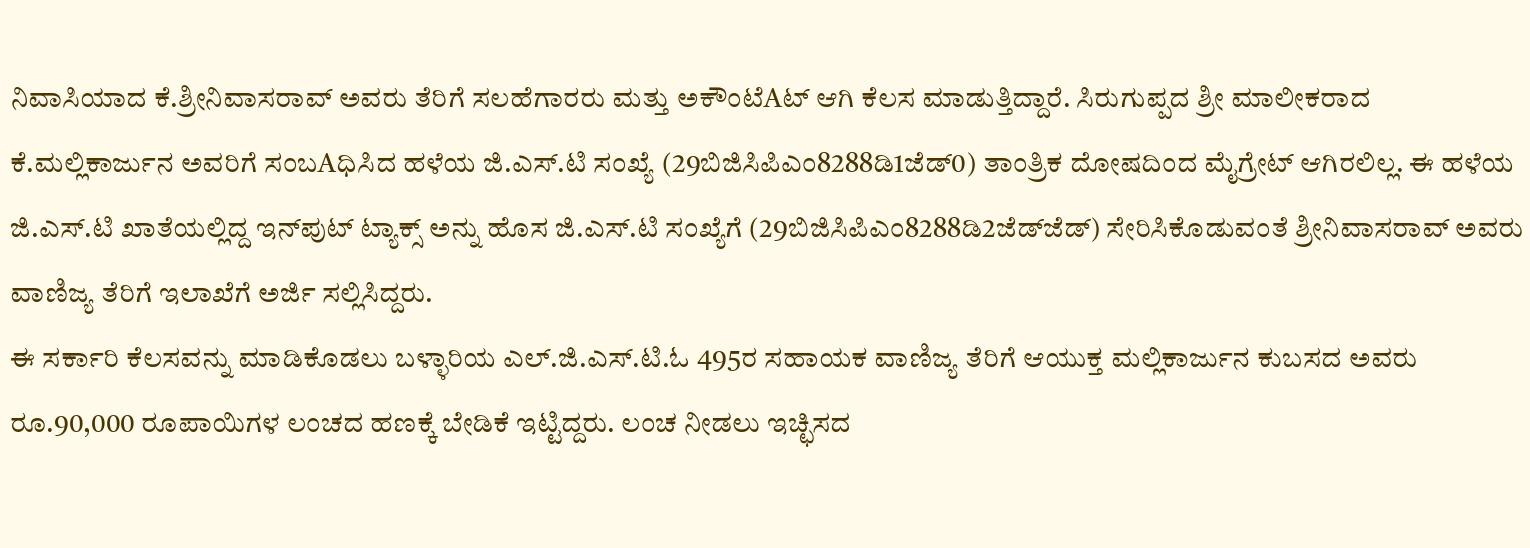ನಿವಾಸಿಯಾದ ಕೆ.ಶ್ರೀನಿವಾಸರಾವ್ ಅವರು ತೆರಿಗೆ ಸಲಹೆಗಾರರು ಮತ್ತು ಅಕೌಂಟೆAಟ್ ಆಗಿ ಕೆಲಸ ಮಾಡುತ್ತಿದ್ದಾರೆ. ಸಿರುಗುಪ್ಪದ ಶ್ರೀ ಮಾಲೀಕರಾದ ಕೆ.ಮಲ್ಲಿಕಾರ್ಜುನ ಅವರಿಗೆ ಸಂಬAಧಿಸಿದ ಹಳೆಯ ಜಿ.ಎಸ್.ಟಿ ಸಂಖ್ಯೆ (29ಬಿಜಿಸಿಪಿಎಂ8288ಡಿ1ಜೆಡ್‌0) ತಾಂತ್ರಿಕ ದೋಷದಿಂದ ಮೈಗ್ರೇಟ್ ಆಗಿರಲಿಲ್ಲ. ಈ ಹಳೆಯ ಜಿ.ಎಸ್.ಟಿ ಖಾತೆಯಲ್ಲಿದ್ದ ಇನ್‌ಪುಟ್ ಟ್ಯಾಕ್ಸ್ ಅನ್ನು ಹೊಸ ಜಿ.ಎಸ್.ಟಿ ಸಂಖ್ಯೆಗೆ (29ಬಿಜಿಸಿಪಿಎಂ8288ಡಿ2ಜೆಡ್‌ಜೆಡ್) ಸೇರಿಸಿಕೊಡುವಂತೆ ಶ್ರೀನಿವಾಸರಾವ್ ಅವರು ವಾಣಿಜ್ಯ ತೆರಿಗೆ ಇಲಾಖೆಗೆ ಅರ್ಜಿ ಸಲ್ಲಿಸಿದ್ದರು.
ಈ ಸರ್ಕಾರಿ ಕೆಲಸವನ್ನು ಮಾಡಿಕೊಡಲು ಬಳ್ಳಾರಿಯ ಎಲ್.ಜಿ.ಎಸ್.ಟಿ.ಓ 495ರ ಸಹಾಯಕ ವಾಣಿಜ್ಯ ತೆರಿಗೆ ಆಯುಕ್ತ ಮಲ್ಲಿಕಾರ್ಜುನ ಕುಬಸದ ಅವರು ರೂ.90,000 ರೂಪಾಯಿಗಳ ಲಂಚದ ಹಣಕ್ಕೆ ಬೇಡಿಕೆ ಇಟ್ಟಿದ್ದರು. ಲಂಚ ನೀಡಲು ಇಚ್ಛಿಸದ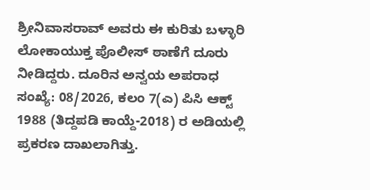ಶ್ರೀನಿವಾಸರಾವ್ ಅವರು ಈ ಕುರಿತು ಬಳ್ಳಾರಿ ಲೋಕಾಯುಕ್ತ ಪೊಲೀಸ್ ಠಾಣೆಗೆ ದೂರು ನೀಡಿದ್ದರು. ದೂರಿನ ಅನ್ವಯ ಅಪರಾಧ ಸಂಖ್ಯೆ: 08/2026, ಕಲಂ 7(ಎ) ಪಿಸಿ ಆಕ್ಟ್ 1988 (ತಿದ್ದಪಡಿ ಕಾಯ್ದೆ-2018) ರ ಅಡಿಯಲ್ಲಿ ಪ್ರಕರಣ ದಾಖಲಾಗಿತ್ತು.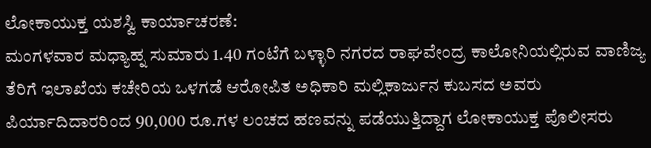ಲೋಕಾಯುಕ್ತ ಯಶಸ್ವಿ ಕಾರ್ಯಾಚರಣೆ:
ಮಂಗಳವಾರ ಮಧ್ಯಾಹ್ನ ಸುಮಾರು 1.40 ಗಂಟೆಗೆ ಬಳ್ಳಾರಿ ನಗರದ ರಾಘವೇಂದ್ರ ಕಾಲೋನಿಯಲ್ಲಿರುವ ವಾಣಿಜ್ಯ ತೆರಿಗೆ ಇಲಾಖೆಯ ಕಚೇರಿಯ ಒಳಗಡೆ ಆರೋಪಿತ ಅಧಿಕಾರಿ ಮಲ್ಲಿಕಾರ್ಜುನ ಕುಬಸದ ಅವರು ಪಿರ್ಯಾದಿದಾರರಿಂದ 90,000 ರೂ.ಗಳ ಲಂಚದ ಹಣವನ್ನು ಪಡೆಯುತ್ತಿದ್ದಾಗ ಲೋಕಾಯುಕ್ತ ಪೊಲೀಸರು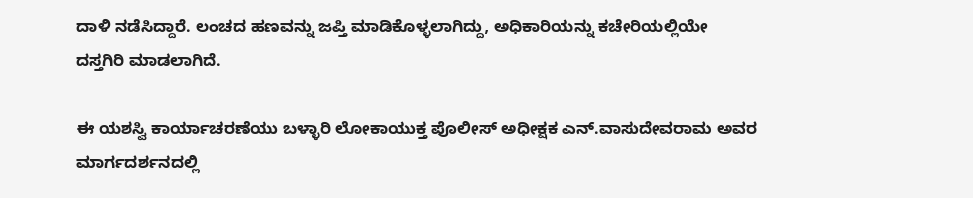ದಾಳಿ ನಡೆಸಿದ್ದಾರೆ. ಲಂಚದ ಹಣವನ್ನು ಜಪ್ತಿ ಮಾಡಿಕೊಳ್ಳಲಾಗಿದ್ದು, ಅಧಿಕಾರಿಯನ್ನು ಕಚೇರಿಯಲ್ಲಿಯೇ ದಸ್ತಗಿರಿ ಮಾಡಲಾಗಿದೆ.

ಈ ಯಶಸ್ವಿ ಕಾರ್ಯಾಚರಣೆಯು ಬಳ್ಳಾರಿ ಲೋಕಾಯುಕ್ತ ಪೊಲೀಸ್ ಅಧೀಕ್ಷಕ ಎನ್.ವಾಸುದೇವರಾಮ ಅವರ ಮಾರ್ಗದರ್ಶನದಲ್ಲಿ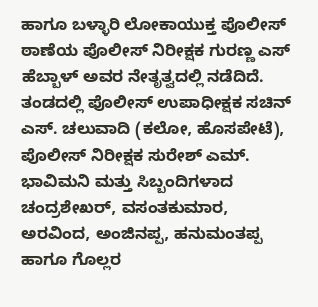ಹಾಗೂ ಬಳ್ಳಾರಿ ಲೋಕಾಯುಕ್ತ ಪೊಲೀಸ್ ಠಾಣೆಯ ಪೊಲೀಸ್ ನಿರೀಕ್ಷಕ ಗುರಣ್ಣ ಎಸ್ ಹೆಬ್ಬಾಳ್ ಅವರ ನೇತೃತ್ವದಲ್ಲಿ ನಡೆದಿದೆ. ತಂಡದಲ್ಲಿ ಪೊಲೀಸ್ ಉಪಾಧೀಕ್ಷಕ ಸಚಿನ್ ಎಸ್. ಚಲುವಾದಿ (ಕಲೋ, ಹೊಸಪೇಟೆ), ಪೊಲೀಸ್ ನಿರೀಕ್ಷಕ ಸುರೇಶ್ ಎಮ್. ಭಾವಿಮನಿ ಮತ್ತು ಸಿಬ್ಬಂದಿಗಳಾದ ಚಂದ್ರಶೇಖರ್, ವಸಂತಕುಮಾರ, ಅರವಿಂದ, ಅಂಜಿನಪ್ಪ, ಹನುಮಂತಪ್ಪ ಹಾಗೂ ಗೊಲ್ಲರ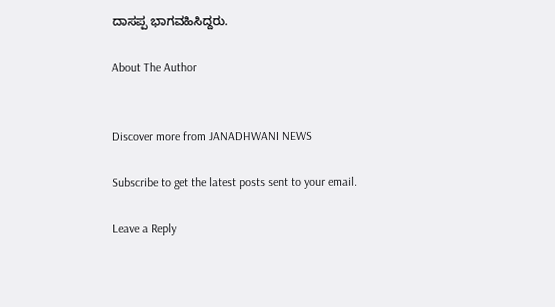ದಾಸಪ್ಪ ಭಾಗವಹಿಸಿದ್ದರು.

About The Author


Discover more from JANADHWANI NEWS

Subscribe to get the latest posts sent to your email.

Leave a Reply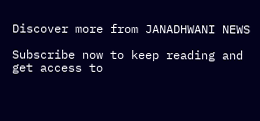Discover more from JANADHWANI NEWS

Subscribe now to keep reading and get access to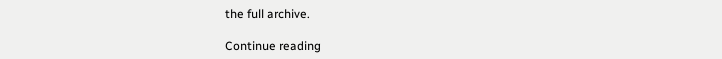the full archive.

Continue reading